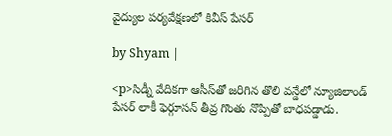వైద్యుల పర్యవేక్షణలో కివీస్ పేసర్

by Shyam |

<p>సిడ్నీ వేదికగా ఆసీస్‌తో జరిగిన తొలి వన్డేలో న్యూజిలాండ్ పేసర్ లాకీ ఫెర్గూసన్ తీవ్ర గొంతు నొప్పితో బాధపడ్డాడు.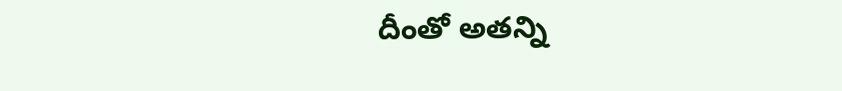దీంతో అతన్ని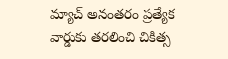మ్యాచ్ అనంతరం ప్రత్యేక వార్డుకు తరలించి చికిత్స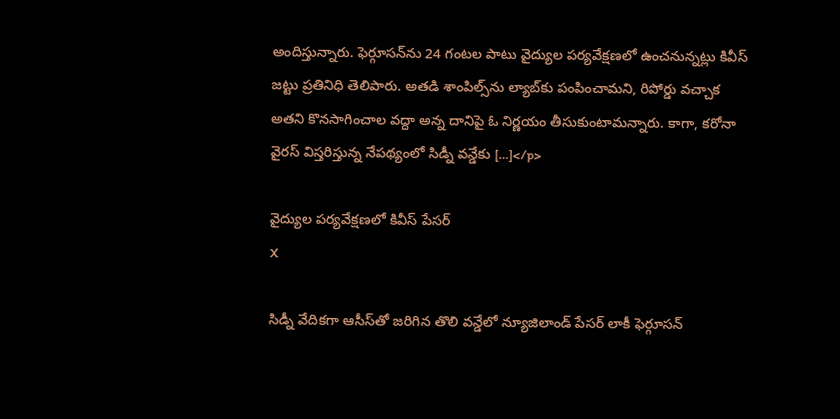అందిస్తున్నారు. ఫెర్గూసన్‌ను 24 గంటల పాటు వైద్యుల పర్యవేక్షణలో ఉంచనున్నట్లు కివీస్ జట్టు ప్రతినిధి తెలిపారు. అతడి శాంపిల్స్‌ను ల్యాబ్‌కు పంపించామని, రిపోర్డు వచ్చాక అతని కొనసాగించాల వద్దా అన్న దానిపై ఓ నిర్ణయం తీసుకుంటామన్నారు. కాగా, కరోనా వైరస్ విస్తరిస్తున్న నేపథ్యంలో సిడ్నీ వన్డేకు […]</p>

వైద్యుల పర్యవేక్షణలో కివీస్ పేసర్
X

సిడ్నీ వేదికగా ఆసీస్‌తో జరిగిన తొలి వన్డేలో న్యూజిలాండ్ పేసర్ లాకీ ఫెర్గూసన్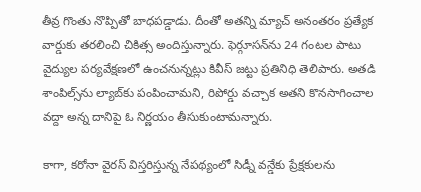తీవ్ర గొంతు నొప్పితో బాధపడ్డాడు. దీంతో అతన్ని మ్యాచ్ అనంతరం ప్రత్యేక వార్డుకు తరలించి చికిత్స అందిస్తున్నారు. ఫెర్గూసన్‌ను 24 గంటల పాటు వైద్యుల పర్యవేక్షణలో ఉంచనున్నట్లు కివీస్ జట్టు ప్రతినిధి తెలిపారు. అతడి శాంపిల్స్‌ను ల్యాబ్‌కు పంపించామని, రిపోర్డు వచ్చాక అతని కొనసాగించాల వద్దా అన్న దానిపై ఓ నిర్ణయం తీసుకుంటామన్నారు.

కాగా, కరోనా వైరస్ విస్తరిస్తున్న నేపథ్యంలో సిడ్నీ వన్డేకు ప్రేక్షకులను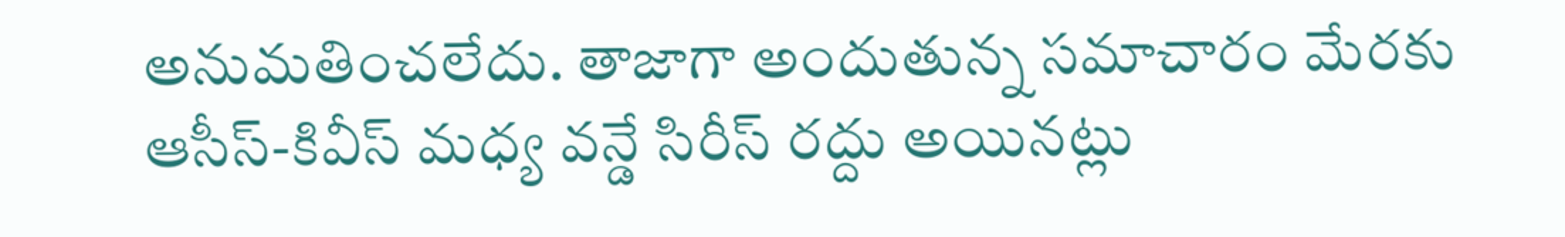అనుమతించలేదు. తాజాగా అందుతున్న సమాచారం మేరకు ఆసీస్-కివీస్ మధ్య వన్డే సిరీస్ రద్దు అయినట్లు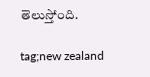తెలుస్తోంది.

tag;new zealand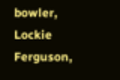bowler, Lockie Ferguson,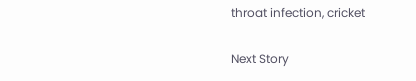throat infection, cricket

Next Story